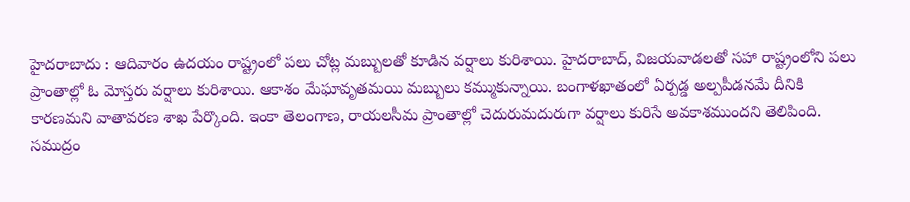హైదరాబాదు : ఆదివారం ఉదయం రాష్ట్రంలో పలు చోట్ల మబ్బులతో కూడిన వర్షాలు కురిశాయి. హైదరాబాద్, విజయవాడలతో సహా రాష్ట్రంలోని పలు ప్రాంతాల్లో ఓ మోస్తరు వర్షాలు కురిశాయి. ఆకాశం మేఘావృతమయి మబ్బులు కమ్ముకున్నాయి. బంగాళఖాతంలో ఏర్పడ్డ అల్పపీడనమే దీనికి కారణమని వాతావరణ శాఖ పేర్కొంది. ఇంకా తెలంగాణ, రాయలసీమ ప్రాంతాల్లో చెదురుమదురుగా వర్షాలు కురిసే అవకాశముందని తెలిపింది. సముద్రం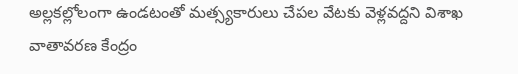అల్లకల్లోలంగా ఉండటంతో మత్స్యకారులు చేపల వేటకు వెళ్లవద్దని విశాఖ వాతావరణ కేంద్రం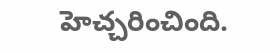హెచ్చరించింది.